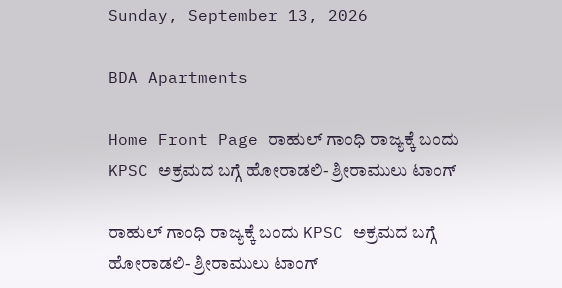Sunday, September 13, 2026

BDA Apartments

Home Front Page ರಾಹುಲ್ ಗಾಂಧಿ ರಾಜ್ಯಕ್ಕೆ ಬಂದು KPSC ಅಕ್ರಮದ ಬಗ್ಗೆ ಹೋರಾಡಲಿ- ಶ್ರೀರಾಮುಲು ಟಾಂಗ್

ರಾಹುಲ್ ಗಾಂಧಿ ರಾಜ್ಯಕ್ಕೆ ಬಂದು KPSC ಅಕ್ರಮದ ಬಗ್ಗೆ ಹೋರಾಡಲಿ- ಶ್ರೀರಾಮುಲು ಟಾಂಗ್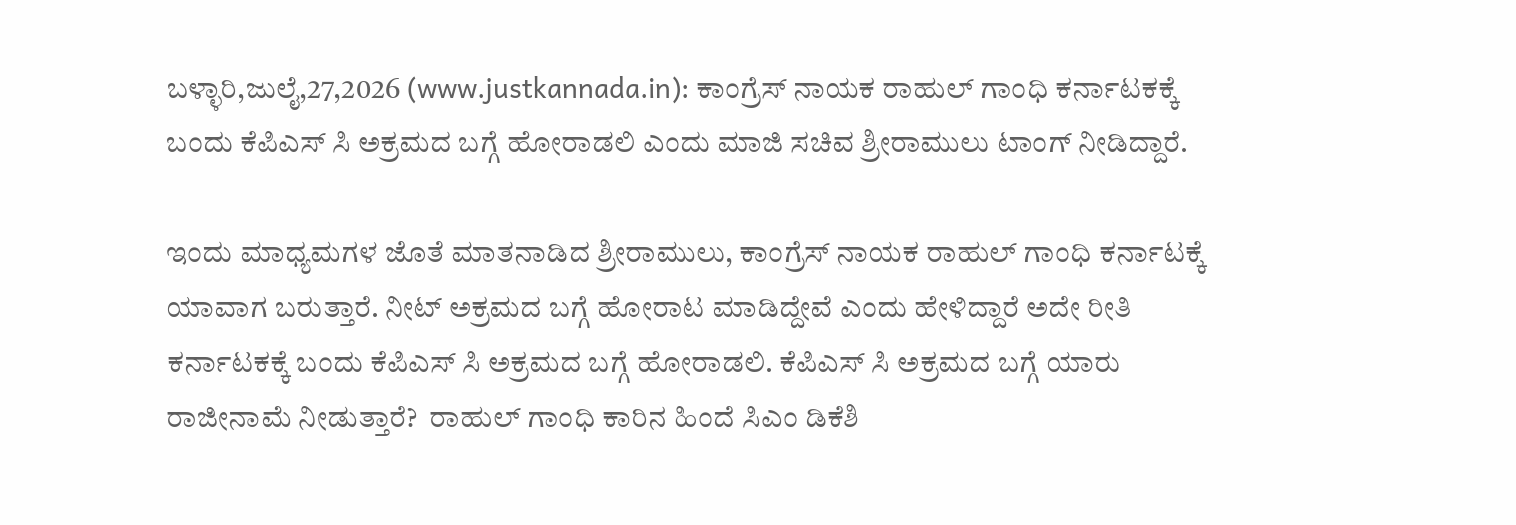ಬಳ್ಳಾರಿ,ಜುಲೈ,27,2026 (www.justkannada.in): ಕಾಂಗ್ರೆಸ್ ನಾಯಕ ರಾಹುಲ್ ಗಾಂಧಿ ಕರ್ನಾಟಕಕ್ಕೆ ಬಂದು ಕೆಪಿಎಸ್ ಸಿ ಅಕ್ರಮದ ಬಗ್ಗೆ ಹೋರಾಡಲಿ ಎಂದು ಮಾಜಿ ಸಚಿವ ಶ್ರೀರಾಮುಲು ಟಾಂಗ್ ನೀಡಿದ್ದಾರೆ.

ಇಂದು ಮಾಧ್ಯಮಗಳ ಜೊತೆ ಮಾತನಾಡಿದ ಶ್ರೀರಾಮುಲು, ಕಾಂಗ್ರೆಸ್ ನಾಯಕ ರಾಹುಲ್ ಗಾಂಧಿ ಕರ್ನಾಟಕ್ಕೆ ಯಾವಾಗ ಬರುತ್ತಾರೆ. ನೀಟ್ ಅಕ್ರಮದ ಬಗ್ಗೆ ಹೋರಾಟ ಮಾಡಿದ್ದೇವೆ ಎಂದು ಹೇಳಿದ್ದಾರೆ ಅದೇ ರೀತಿ ಕರ್ನಾಟಕಕ್ಕೆ ಬಂದು ಕೆಪಿಎಸ್ ಸಿ ಅಕ್ರಮದ ಬಗ್ಗೆ ಹೋರಾಡಲಿ. ಕೆಪಿಎಸ್ ಸಿ ಅಕ್ರಮದ ಬಗ್ಗೆ ಯಾರು ರಾಜೀನಾಮೆ ನೀಡುತ್ತಾರೆ?  ರಾಹುಲ್ ಗಾಂಧಿ ಕಾರಿನ ಹಿಂದೆ ಸಿಎಂ ಡಿಕೆಶಿ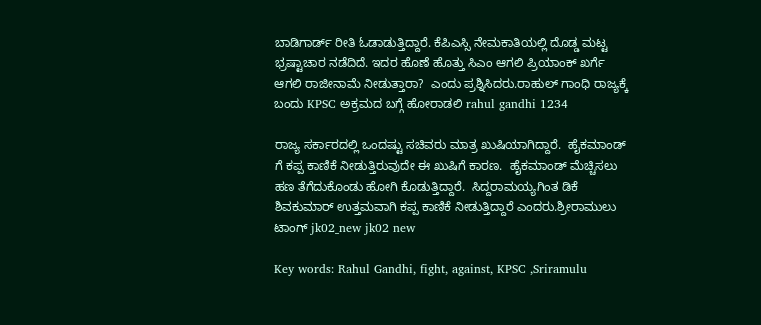ಬಾಡಿಗಾರ್ಡ್ ರೀತಿ ಓಡಾಡುತ್ತಿದ್ದಾರೆ. ಕೆಪಿಎಸ್ಸಿ ನೇಮಕಾತಿಯಲ್ಲಿ ದೊಡ್ಡ ಮಟ್ಟ ಭ್ರಷ್ಟಾಚಾರ ನಡೆದಿದೆ. ಇದರ ಹೊಣೆ ಹೊತ್ತು ಸಿಎಂ ಆಗಲಿ ಪ್ರಿಯಾಂಕ್ ಖರ್ಗೆ ಆಗಲಿ ರಾಜೀನಾಮೆ ನೀಡುತ್ತಾರಾ?  ಎಂದು ಪ್ರಶ್ನಿಸಿದರು.ರಾಹುಲ್ ಗಾಂಧಿ ರಾಜ್ಯಕ್ಕೆ ಬಂದು KPSC ಅಕ್ರಮದ ಬಗ್ಗೆ ಹೋರಾಡಲಿ rahul gandhi 1234

ರಾಜ್ಯ ಸರ್ಕಾರದಲ್ಲಿ ಒಂದಷ್ಟು ಸಚಿವರು ಮಾತ್ರ ಖುಷಿಯಾಗಿದ್ದಾರೆ.  ಹೈಕಮಾಂಡ್ ಗೆ ಕಪ್ಪ ಕಾಣಿಕೆ ನೀಡುತ್ತಿರುವುದೇ ಈ ಖುಷಿಗೆ ಕಾರಣ.  ಹೈಕಮಾಂಡ್ ಮೆಚ್ಚಿಸಲು ಹಣ ತೆಗೆದುಕೊಂಡು ಹೋಗಿ ಕೊಡುತ್ತಿದ್ದಾರೆ.  ಸಿದ್ದರಾಮಯ್ಯಗಿಂತ ಡಿಕೆ ಶಿವಕುಮಾರ್ ಉತ್ತಮವಾಗಿ ಕಪ್ಪ ಕಾಣಿಕೆ ನೀಡುತ್ತಿದ್ದಾರೆ ಎಂದರು.ಶ್ರೀರಾಮುಲು ಟಾಂಗ್ jk02_new jk02 new

Key words: Rahul Gandhi, fight, against, KPSC ,Sriramulu